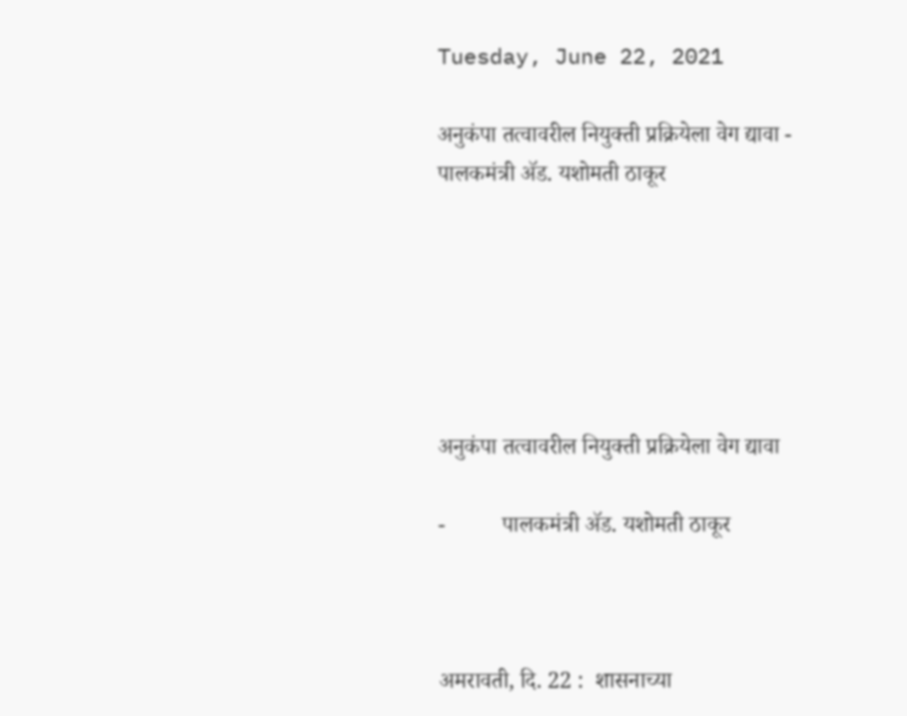Tuesday, June 22, 2021

अनुकंपा तत्वावरील नियुक्ती प्रक्रियेला वेग द्यावा - पालकमंत्री ॲड. यशोमती ठाकूर






अनुकंपा तत्वावरील नियुक्ती प्रक्रियेला वेग द्यावा

-          पालकमंत्री ॲड. यशोमती ठाकूर



अमरावती, दि. 22 :  शासनाच्या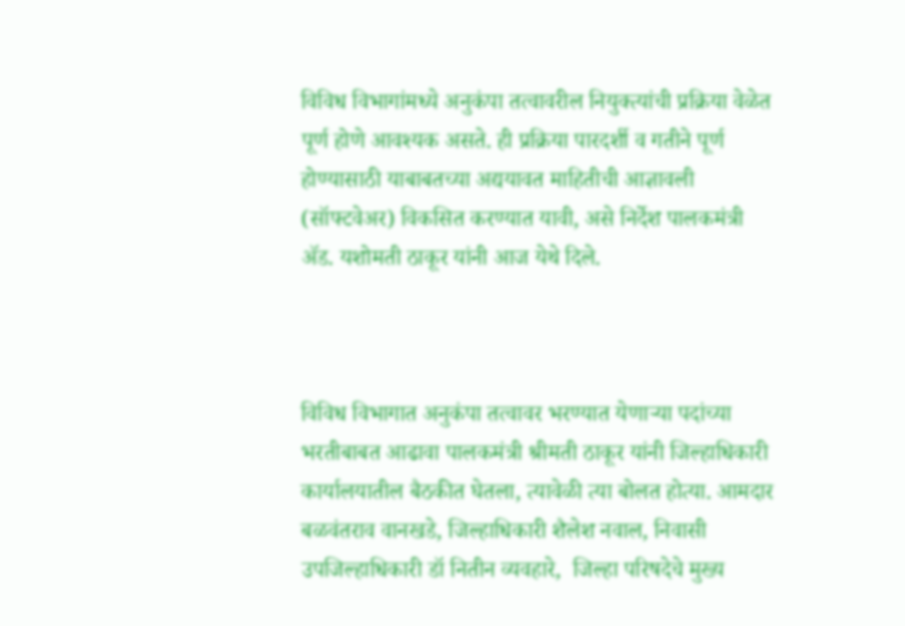विविध विभागांमध्ये अनुकंपा तत्वावरील नियुक्त्यांची प्रक्रिया वेळेत पूर्ण होणे आवश्यक असते. ही प्रक्रिया पारदर्शी व गतीने पूर्ण होण्यासाठी याबाबतच्या अद्ययावत माहितीची आज्ञावली (सॉफ्टवेअर) विकसित करण्यात यावी, असे निर्देश पालकमंत्री ॲड. यशोमती ठाकूर यांनी आज येथे दिले.



विविध विभागात अनुकंपा तत्वावर भरण्यात येणाऱ्या पदांच्या भरतीबाबत आढावा पालकमंत्री श्रीमती ठाकूर यांनी जिल्हाधिकारी कार्यालयातील बैठकीत घेतला, त्यावेळी त्या बोलत होत्या. आमदार बळवंतराव वानखडे, जिल्हाधिकारी शैलेश नवाल, निवासी उपजिल्हाधिकारी डॉ नितीन व्यवहारे,  जिल्हा परिषदेचे मुख्य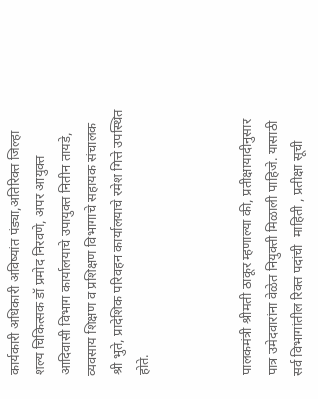कार्यकारी अधिकारी अविष्यांत पंड्या,अतिरिक्त जिल्हा शल्य चिकित्सक डॉ प्रमोद निरवणे, अपर आयुक्त आदिवासी विभाग कार्यालयाचे उपायुक्त नितीन तायडे,  व्यवसाय शिक्षण व प्रशिक्षण विभागाचे सहायक संचालक श्री भुते, प्रादेशिक परिवहन कार्यालयाचे रमेश गित्ते उपस्थित होते.



पालकमंत्री श्रीमती ठाकूर म्हणाल्या की, प्रतीक्षायादीनुसार पात्र उमेदवारांना वेळेत नियुक्ती मिळाली पाहिजे. यासाठी सर्व विभागांतील रिक्त पदांची  माहिती , प्रतीक्षा सूची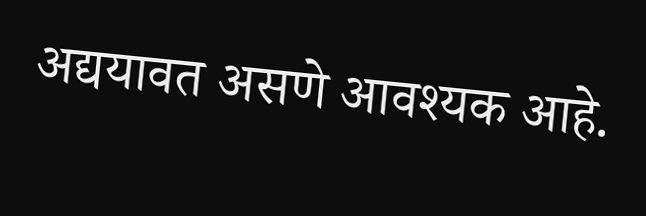अद्ययावत असणे आवश्यक आहे.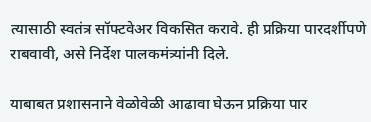त्यासाठी स्वतंत्र सॉफ्टवेअर विकसित करावे. ही प्रक्रिया पारदर्शीपणे राबवावी, असे निर्देश पालकमंत्र्यांनी दिले.

याबाबत प्रशासनाने वेळोवेळी आढावा घेऊन प्रक्रिया पार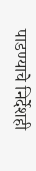पाडण्याचे निर्देशही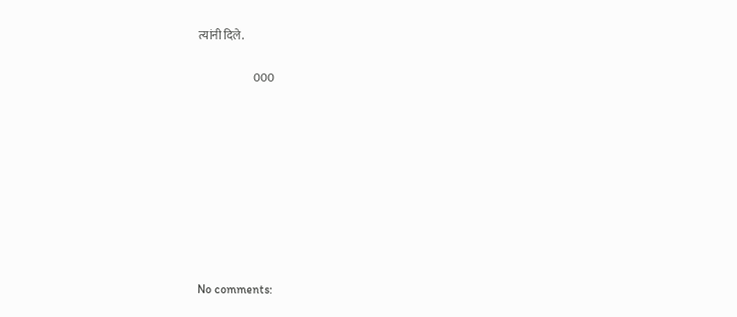त्यांनी दिले.

                        000









No comments: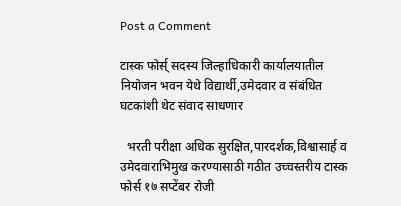Post a Comment

टास्क फोर्स् सदस्य जिल्हाधिकारी कार्यालयातील नियोजन भवन येथे विद्यार्थी,उमेदवार व संबंधित घटकांशी थेट संवाद साधणार

  भरती परीक्षा अधिक सुरक्षित,पारदर्शक,विश्वासार्ह व उमेदवाराभिमुख करण्यासाठी गठीत उच्चस्तरीय टास्क फोर्स १७ सप्टेंबर रोजी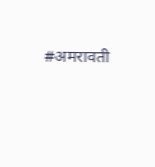#अमरावती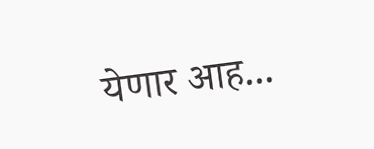येणार आह...